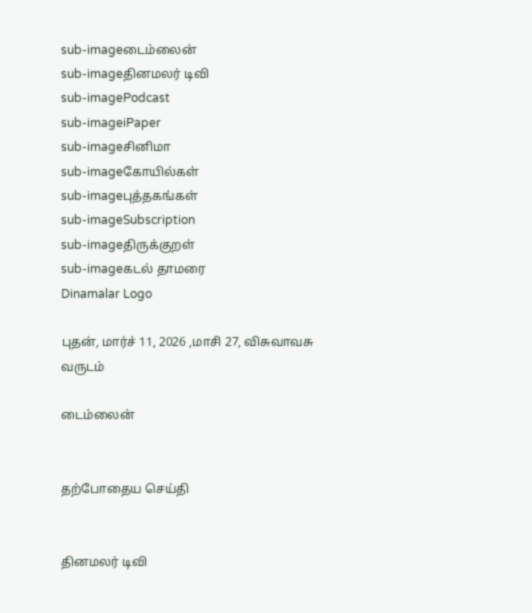sub-imageடைம்லைன்
sub-imageதினமலர் டிவி
sub-imagePodcast
sub-imageiPaper
sub-imageசினிமா
sub-imageகோயில்கள்
sub-imageபுத்தகங்கள்
sub-imageSubscription
sub-imageதிருக்குறள்
sub-imageகடல் தாமரை
Dinamalar Logo

புதன், மார்ச் 11, 2026 ,மாசி 27, விசுவாவசு வருடம்

டைம்லைன்


தற்போதைய செய்தி


தினமலர் டிவி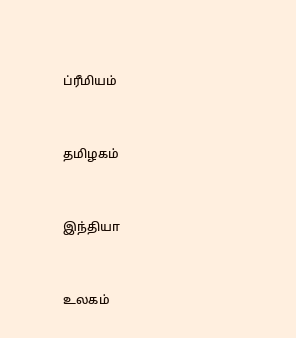ப்ரீமியம்


தமிழகம்


இந்தியா


உலகம்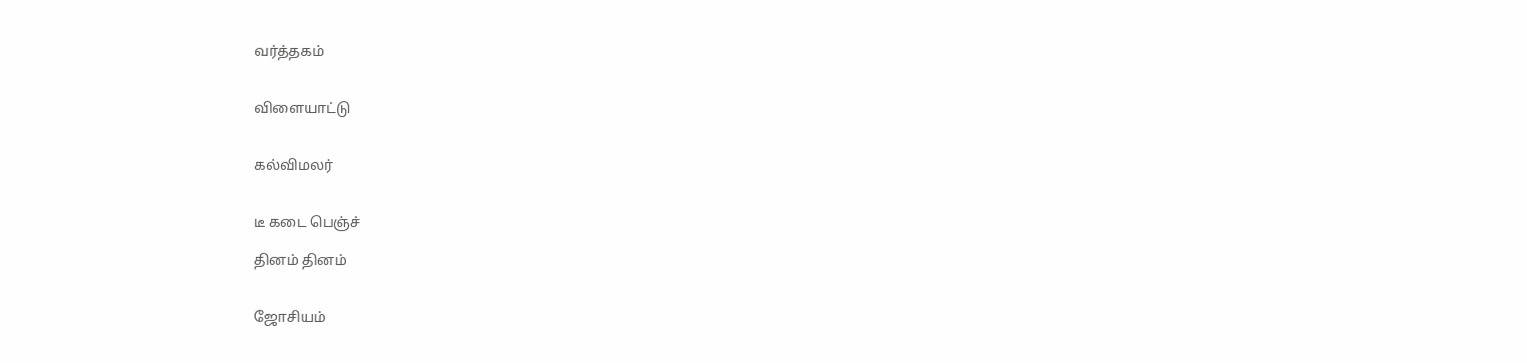வர்த்தகம்


விளையாட்டு


கல்விமலர்


டீ கடை பெஞ்ச்

தினம் தினம்


ஜோசியம்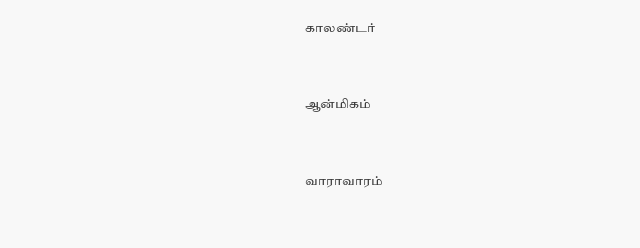காலண்டர்


ஆன்மிகம்


வாராவாரம்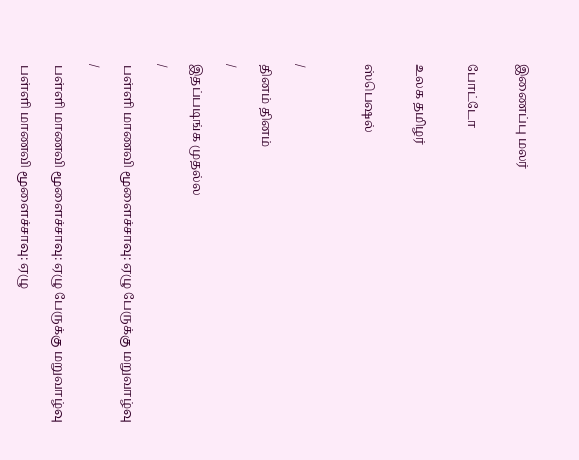இணைப்பு மலர்


போட்டோ


உலக தமிழர்


ஸ்பெஷல்



/

தினம் தினம்

/

இதப்படிங்க முதல்ல

/

பள்ளி மாணவி மூளைச்சாவு: ஏழு பேருக்கு மறுவாழ்வு

/

பள்ளி மாணவி மூளைச்சாவு: ஏழு பேருக்கு மறுவாழ்வு

பள்ளி மாணவி மூளைச்சாவு: ஏழு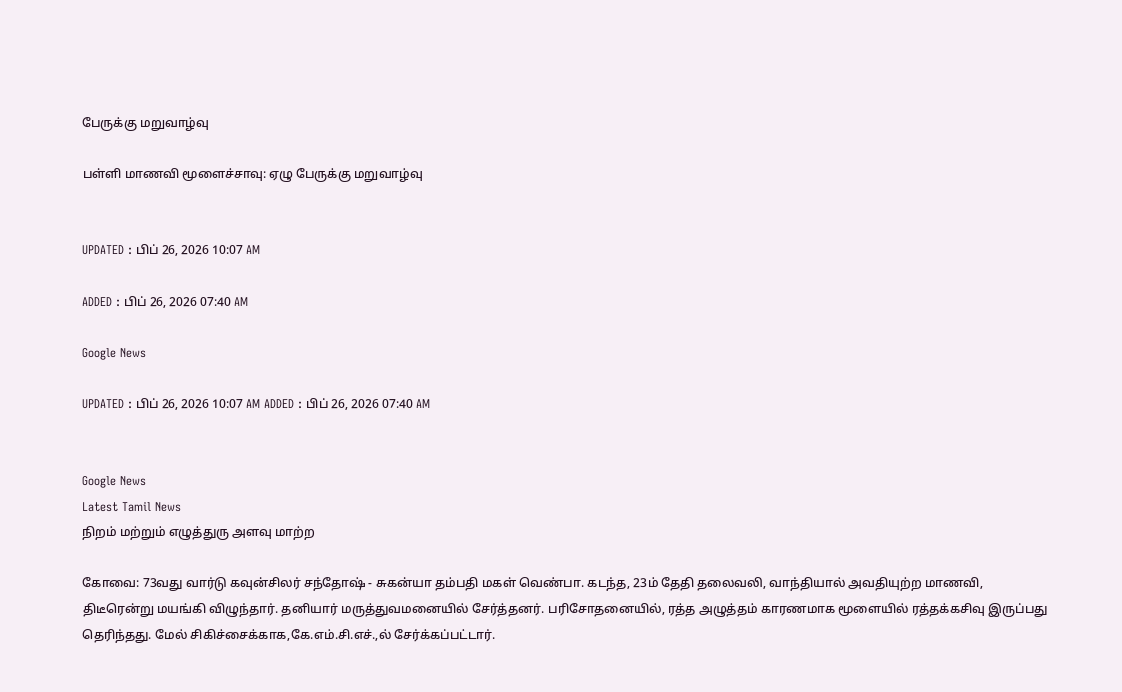பேருக்கு மறுவாழ்வு

பள்ளி மாணவி மூளைச்சாவு: ஏழு பேருக்கு மறுவாழ்வு


UPDATED : பிப் 26, 2026 10:07 AM

ADDED : பிப் 26, 2026 07:40 AM

Google News

UPDATED : பிப் 26, 2026 10:07 AM ADDED : பிப் 26, 2026 07:40 AM


Google News
Latest Tamil News
நிறம் மற்றும் எழுத்துரு அளவு மாற்ற

கோவை: 73வது வார்டு கவுன்சிலர் சந்தோஷ் - சுகன்யா தம்பதி மகள் வெண்பா. கடந்த, 23ம் தேதி தலைவலி, வாந்தியால் அவதியுற்ற மாணவி, திடீரென்று மயங்கி விழுந்தார். தனியார் மருத்துவமனையில் சேர்த்தனர். பரிசோதனையில், ரத்த அழுத்தம் காரணமாக மூளையில் ரத்தக்கசிவு இருப்பது தெரிந்தது. மேல் சிகிச்சைக்காக,கே.எம்.சி.எச்.,ல் சேர்க்கப்பட்டார்.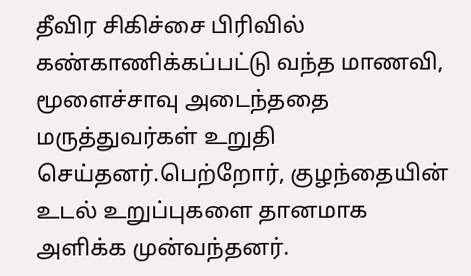தீவிர சிகிச்சை பிரிவில் கண்காணிக்கப்பட்டு வந்த மாணவி, மூளைச்சாவு அடைந்ததை மருத்துவர்கள் உறுதி செய்தனர்.பெற்றோர், குழந்தையின் உடல் உறுப்புகளை தானமாக அளிக்க முன்வந்தனர்.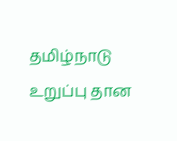தமிழ்நாடு உறுப்பு தான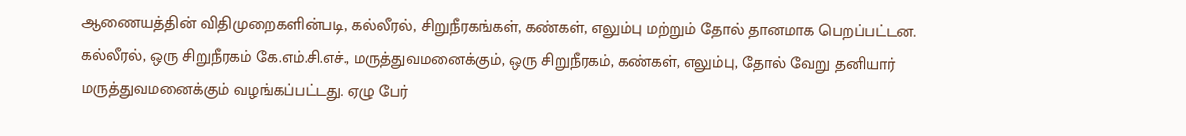ஆணையத்தின் விதிமுறைகளின்படி, கல்லீரல், சிறுநீரகங்கள், கண்கள், எலும்பு மற்றும் தோல் தானமாக பெறப்பட்டன. கல்லீரல், ஒரு சிறுநீரகம் கே.எம்.சி.எச்., மருத்துவமனைக்கும், ஒரு சிறுநீரகம், கண்கள், எலும்பு, தோல் வேறு தனியார் மருத்துவமனைக்கும் வழங்கப்பட்டது. ஏழு பேர்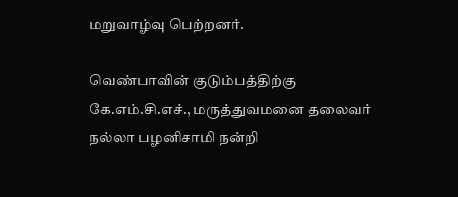மறுவாழ்வு பெற்றனர்.

வெண்பாவின் குடும்பத்திற்கு கே.எம்.சி.எச்., மருத்துவமனை தலைவர் நல்லா பழனிசாமி நன்றி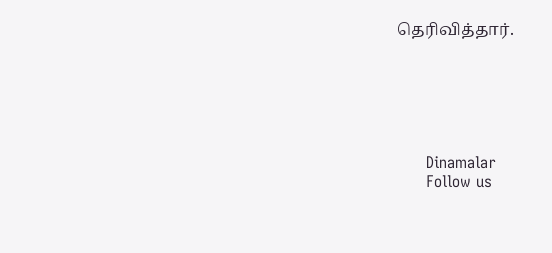தெரிவித்தார்.






      Dinamalar
      Follow us